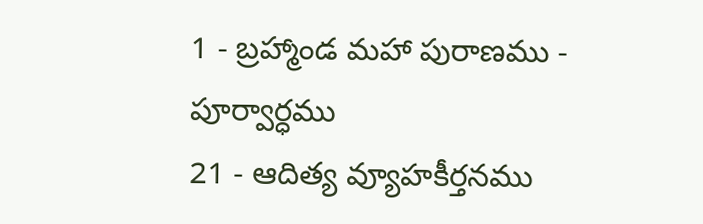1 - బ్రహ్మాండ మహా పురాణము - పూర్వార్ధము
21 - ఆదిత్య వ్యూహకీర్తనము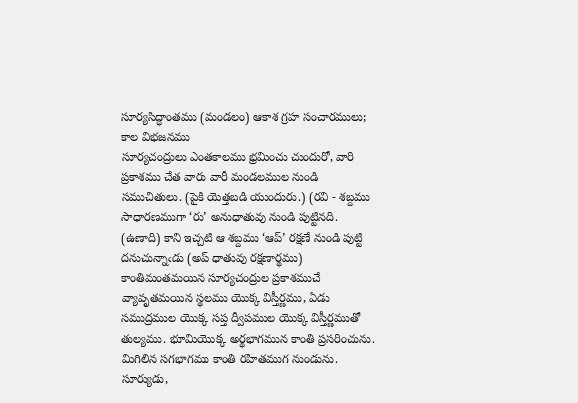సూర్యసిద్ధాంతము (మండలం) ఆకాశ గ్రహ సంచారములు; కాల విభజనము
సూర్యచంద్రులు ఎంతకాలము భ్రమించు చుందురో, వారి ప్రకాశము చేత వారు వారీ మండలముల నుండి సముచితులు. (పైకి యెత్తబడి యుందురు.) (రవి - శబ్దము సాధారణముగా ‘రు’ అనుధాతువు నుండి పుట్టినది. (ఉణాది) కాని ఇచ్చటి ఆ శబ్దము ‘ఆప్’ రక్షణే నుండి పుట్టి దనుచున్నాఁడు (అప్ ధాతువు రక్షణార్థము) కాంతిమంతమయిన సూర్యచంద్రుల ప్రకాశముచే వ్యావృతమయిన స్థలము యొక్క విస్తీర్ణము, ఏడు సముద్రముల యొక్క సప్త ద్వీపముల యొక్క విస్తీర్ణముతో తుల్యము. భూమియొక్క అర్థభాగమున కాంతి ప్రసరించును. మిగిలిన సగభాగము కాంతి రహితముగ నుండును. సూర్యుడు,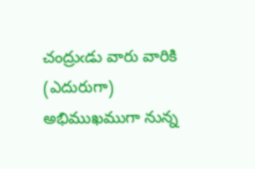చంద్రుఁడు వారు వారికి (ఎదురుగా) అభిముఖముగా నున్న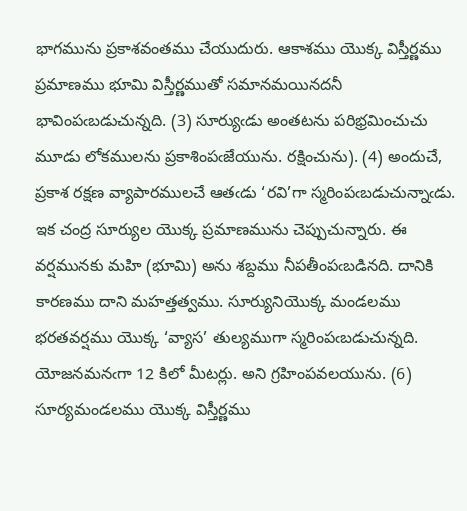భాగమును ప్రకాశవంతము చేయుదురు. ఆకాశము యొక్క విస్తీర్ణము ప్రమాణము భూమి విస్తీర్ణముతో సమానమయినదనీ భావింపఁబడుచున్నది. (3) సూర్యుఁడు అంతటను పరిభ్రమించుచు మూడు లోకములను ప్రకాశింపఁజేయును. రక్షించును). (4) అందుచే, ప్రకాశ రక్షణ వ్యాపారములచే ఆతఁడు ‘రవి’గా స్మరింపఁబడుచున్నాఁడు. ఇక చంద్ర సూర్యుల యొక్క ప్రమాణమును చెప్పుచున్నారు. ఈ వర్షమునకు మహి (భూమి) అను శబ్దము నీపతీంపఁబడినది. దానికి కారణము దాని మహత్తత్వము. సూర్యునియొక్క మండలము భరతవర్షము యొక్క ‘వ్యాస’ తుల్యముగా స్మరింపఁబడుచున్నది. యోజనమనఁగా 12 కిలో మీటర్లు. అని గ్రహింపవలయును. (6) సూర్యమండలము యొక్క విస్తీర్ణము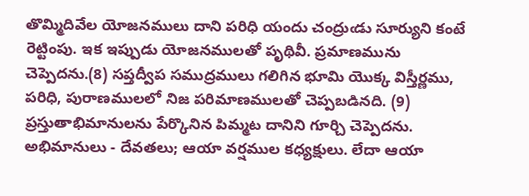తొమ్మిదివేల యోజనములు దాని పరిధి యందు చంద్రుఁడు సూర్యుని కంటే రెట్టింపు. ఇక ఇప్పుడు యోజనములతో పృథివీ. ప్రమాణమును చెప్పెదను.(8) సప్తద్వీప సముద్రములు గలిగిన భూమి యొక్క విస్తీర్ణము, పరిధి, పురాణములలో నిజ పరిమాణములతో చెప్పబడినది. (9) ప్రస్తుతాభిమానులను పేర్కొనిన పిమ్మట దానిని గూర్చి చెప్పెదను. అభిమానులు - దేవతలు; ఆయా వర్షముల కధ్యక్షులు. లేదా ఆయా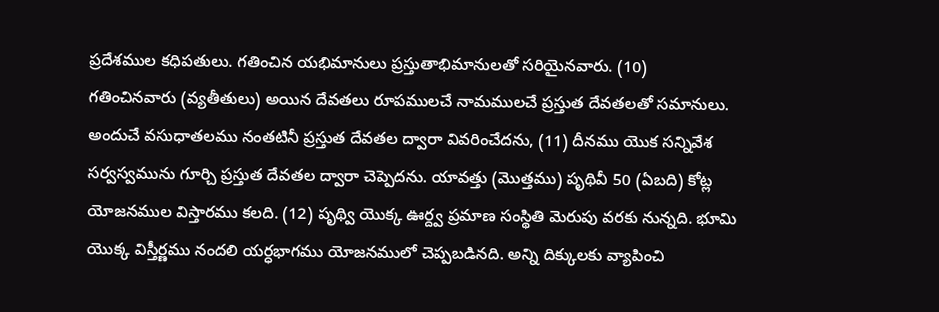ప్రదేశముల కధిపతులు. గతించిన యభిమానులు ప్రస్తుతాభిమానులతో సరియైనవారు. (10)
గతించినవారు (వ్యతీతులు) అయిన దేవతలు రూపములచే నామములచే ప్రస్తుత దేవతలతో సమానులు. అందుచే వసుధాతలము నంతటినీ ప్రస్తుత దేవతల ద్వారా వివరించేదను, (11) దీనము యొక సన్నివేశ సర్వస్వమును గూర్చి ప్రస్తుత దేవతల ద్వారా చెప్పెదను. యావత్తు (మొత్తము) పృథివీ 50 (ఏబది) కోట్ల యోజనముల విస్తారము కలది. (12) పృథ్వి యొక్క ఊర్ద్వ ప్రమాణ సంస్థితి మెరుపు వరకు నున్నది. భూమి యొక్క విస్తీర్ణము నందలి యర్ధభాగము యోజనములో చెప్పబడినది. అన్ని దిక్కులకు వ్యాపించి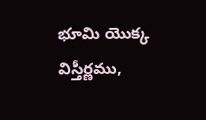భూమి యొక్క విస్తీర్ణము,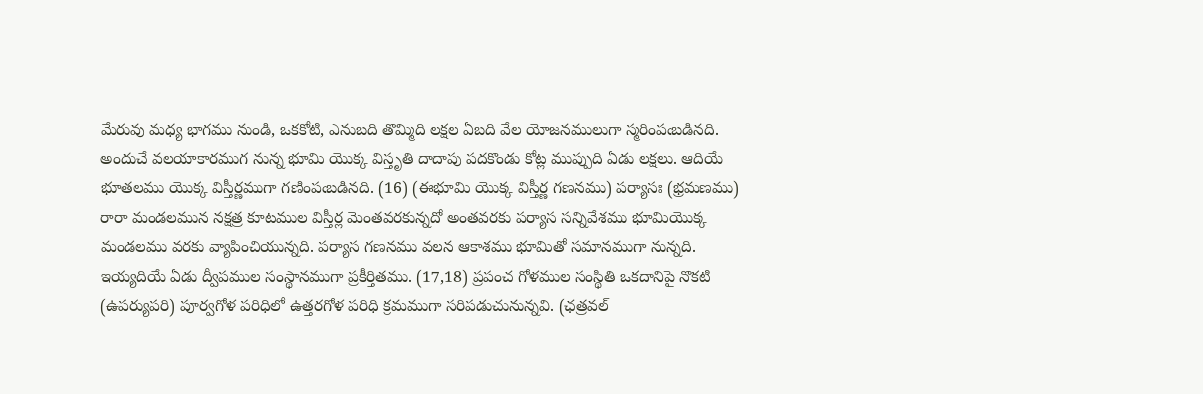మేరువు మధ్య భాగము నుండి, ఒకకోటి, ఎనుబది తొమ్మిది లక్షల ఏబది వేల యోజనములుగా స్మరింపఁబడినది. అందుచే వలయాకారముగ నున్న భూమి యొక్క విస్తృతి దాదాపు పదకొండు కోట్ల ముప్పుది ఏడు లక్షలు. ఆదియే భూతలము యొక్క విస్తీర్ణముగా గణింపఁబడినది. (16) (ఈభూమి యొక్క విస్తీర్ణ గణనము) పర్యాసః (భ్రమణము) రారా మండలమున నక్షత్ర కూటముల విస్తీర్ల మెంతవరకున్నదో అంతవరకు పర్యాస సన్నివేశము భూమియొక్క మండలము వరకు వ్యాపించియున్నది. పర్యాస గణనము వలన ఆకాశము భూమితో సమానముగా నున్నది. ఇయ్యదియే ఏడు ద్వీపముల సంస్థానముగా ప్రకీర్తితము. (17,18) ప్రపంచ గోళముల సంస్థితి ఒకదానిపై నొకటి (ఉపర్యుపరి) పూర్వగోళ పరిధిలో ఉత్తరగోళ పరిధి క్రమముగా సరిపడుచునున్నవి. (ఛత్రవల్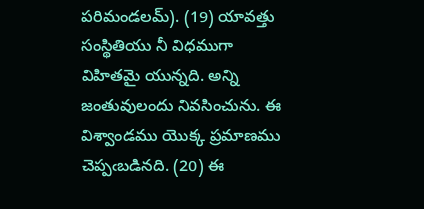పరిమండలమ్). (19) యావత్తు సంస్థితియు నీ విధముగా విహితమై యున్నది. అన్ని జంతువులందు నివసించును. ఈ విశ్వాండము యొక్క ప్రమాణము చెప్పఁబడినది. (20) ఈ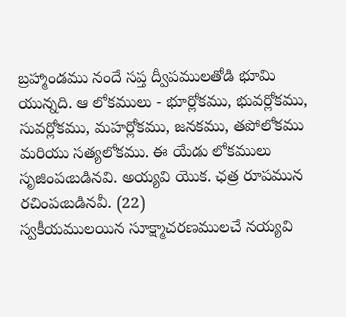బ్రహ్మాండము నందే సప్త ద్వీపములతోడి భూమి యున్నది. ఆ లోకములు - భూర్లోకము, భువర్లోకము, సువర్లోకము, మహర్లోకము, జనకము, తపోలోకము మరియు సత్యలోకము. ఈ యేడు లోకములు సృజింపఁబడినవి. అయ్యవి యొక. ఛత్ర రూపమున రచింపఁబడినవీ. (22)
స్వకీయములయిన సూక్ష్మాచరణములచే నయ్యవి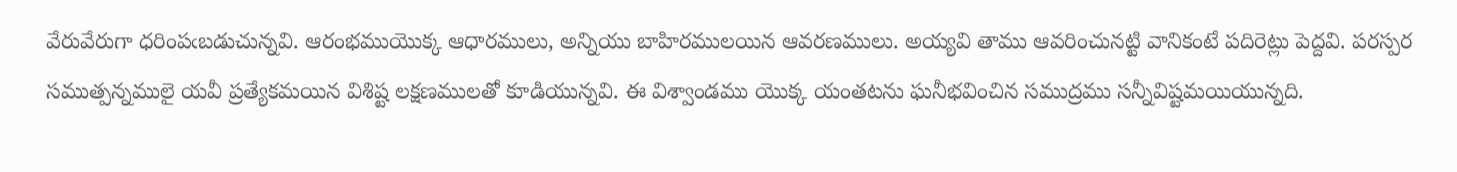వేరువేరుగా ధరింపఁబడుచున్నవి. ఆరంభముయొక్క ఆధారములు, అన్నియు బాహిరములయిన ఆవరణములు. అయ్యవి తాము ఆవరించునట్టి వానికంటే పదిరెట్లు పెద్దవి. పరస్పర సముత్పన్నములై యవీ ప్రత్యేకమయిన విశిష్ట లక్షణములతో కూడియున్నవి. ఈ విశ్వాండము యొక్క యంతటను ఘనీభవించిన సముద్రము సన్నీవిష్టమయియున్నది.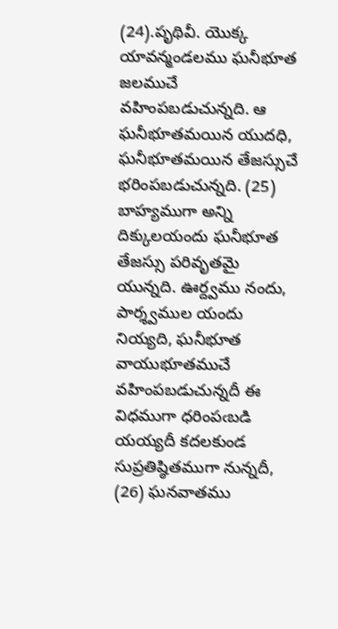(24).పృథివీ. యొక్క యావన్మండలము ఘనీభూత జలముచే వహింపబడుచున్నది. ఆ ఘనీభూతమయిన యుదధి, ఘనీభూతమయిన తేజస్సుచే భరింపబడుచున్నది. (25) బాహ్యముగా అన్ని దిక్కులయందు ఘనీభూత తేజస్సు పరివృతమై యున్నది. ఊర్ద్వము నందు, పార్శ్వముల యందు నియ్యది, ఘనీభూత వాయుభూతముచే వహింపబడుచున్నదీ ఈ విధముగా ధరింపఁబడి యయ్యదీ కదలకుండ సుప్రతిష్ఠితముగా నున్నదీ, (26) ఘనవాతము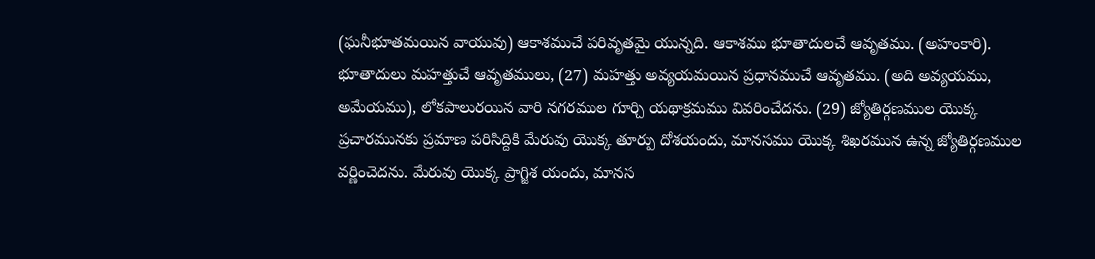(ఘనీభూతమయిన వాయువు) ఆకాశముచే పరివృతమై యున్నది. ఆకాశము భూతాదులచే ఆవృతము. (అహంకారి). భూతాదులు మహత్తుచే ఆవృతములు, (27) మహత్తు అవ్యయమయిన ప్రధానముచే ఆవృతము. (అది అవ్యయము, అమేయము), లోకపాలురయిన వారి నగరముల గూర్చి యథాక్రమము వివరించేదను. (29) జ్యోతిర్గణముల యొక్క ప్రచారమునకు ప్రమాణ పరిసిద్దికి మేరువు యొక్క తూర్పు దోశయందు, మానసము యొక్క శిఖరమున ఉన్న జ్యోతిర్గణముల వర్ణించెదను. మేరువు యొక్క ప్రాగ్జిశ యందు, మానస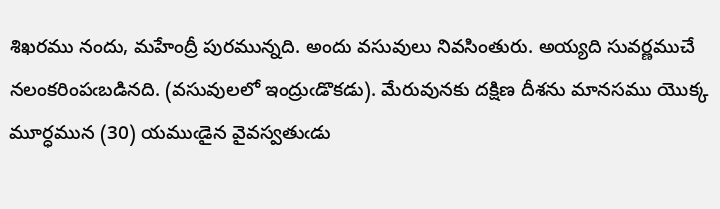శిఖరము నందు, మహేంద్రీ పురమున్నది. అందు వసువులు నివసింతురు. అయ్యది సువర్ణముచే నలంకరింపఁబడినది. (వసువులలో ఇంద్రుఁడొకడు). మేరువునకు దక్షిణ దీశను మానసము యొక్క మూర్ధమున (30) యముఁడైన వైవస్వతుఁడు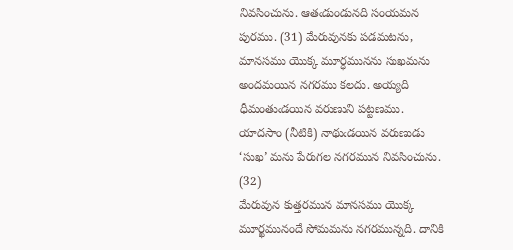నివసించును. ఆతఁడుండునది సంయమన పురము. (31) మేరువునకు పడమటను, మానసము యొక్క మూర్ధమునను సుఖమను అందమయిన నగరము కలదు. అయ్యది ధీమంతుఁడయిన వరుణుని పట్టణము. యాదసాం (నీటికి) నాథుఁడయిన వరుణుడు ‘సుఖ’ మను పేరుగల నగరమున నివసించును. (32)
మేరువున కుత్తరమున మానసము యొక్క మూర్ఖమునందే సోమమను నగరమున్నది. దానికి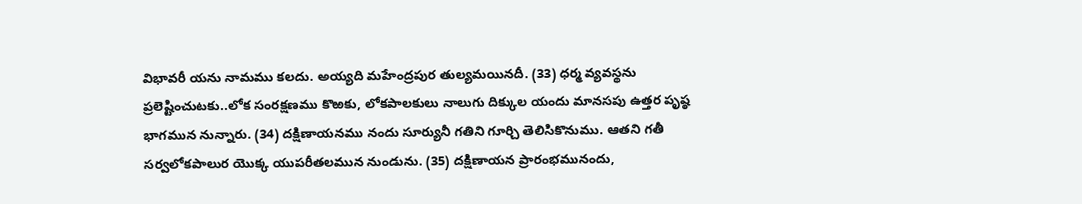విభావరీ యను నామము కలదు. అయ్యది మహేంద్రపుర తుల్యమయినదీ. (33) ధర్మ వ్యవస్థను ప్రలెష్టించుటకు..లోక సంరక్షణము కొఱకు, లోకపాలకులు నాలుగు దిక్కుల యందు మానసపు ఉత్తర పృష్ఠ భాగమున నున్నారు. (34) దక్షిణాయనము నందు సూర్యునీ గతిని గూర్చి తెలిసికొనుము. ఆతని గతీ సర్వలోకపాలుర యొక్క యుపరీతలమున నుండును. (35) దక్షిణాయన ప్రారంభమునందు,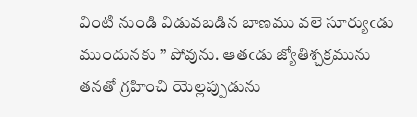వింటి నుండి విడువబడిన బాణము వలె సూర్యుఁడు ముందునకు ” పోవును. ఆతఁడు జ్యోతిశ్చక్రమును తనతో గ్రహించి యెల్లప్పుడును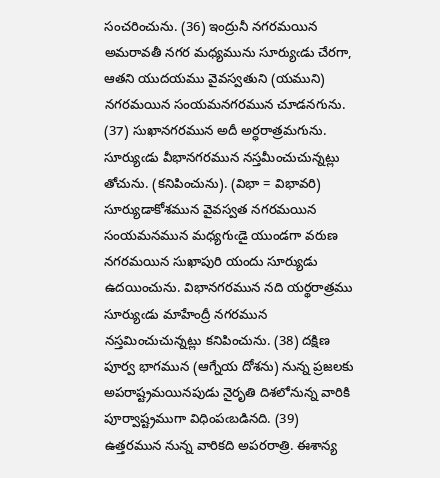సంచరించును. (36) ఇంద్రునీ నగరమయిన అమరావతీ నగర మధ్యమును సూర్యుఁడు చేరగా, ఆతని యుదయము వైవస్వతుని (యముని) నగరమయిన సంయమనగరమున చూడనగును. (37) సుఖానగరమున అదీ అర్ధరాత్రమగును. సూర్యుఁడు వీభానగరమున నస్తమీంచుచున్నట్లు తోచును. (కనిపించును). (విభా = విభావరి) సూర్యుడాకోశమున వైవస్వత నగరమయిన సంయమనమున మధ్యగుఁడై యుండగా వరుణ నగరమయిన సుఖాపురి యందు సూర్యుడు ఉదయించును. విభానగరమున నది యర్థరాత్రము సూర్యుఁడు మాహేంద్రీ నగరమున నస్తమించుచున్నట్లు కనిపించును. (38) దక్షిణ పూర్వ భాగమున (ఆగ్నేయ దోశను) నున్న ప్రజలకు అపరాష్ట్రమయినపుడు నైరృతి దిశలోనున్న వారికి పూర్వాష్ట్రముగా విధింపఁబడినది. (39) ఉత్తరమున నున్న వారికది అపరరాత్రి. ఈశాన్య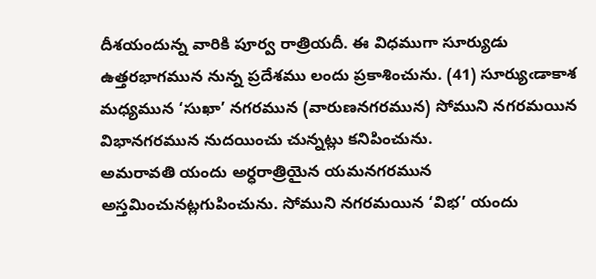దీశయందున్న వారికి పూర్వ రాత్రియదీ. ఈ విధముగా సూర్యుడు ఉత్తరభాగమున నున్న ప్రదేశము లందు ప్రకాశించును. (41) సూర్యుఁడాకాశ మధ్యమున ‘సుఖా’ నగరమున (వారుణనగరమున) సోముని నగరమయిన విభానగరమున నుదయించు చున్నట్లు కనిపించును.
అమరావతి యందు అర్ధరాత్రియైన యమనగరమున అస్తమించునట్లగుపించును. సోముని నగరమయిన ‘విభ’ యందు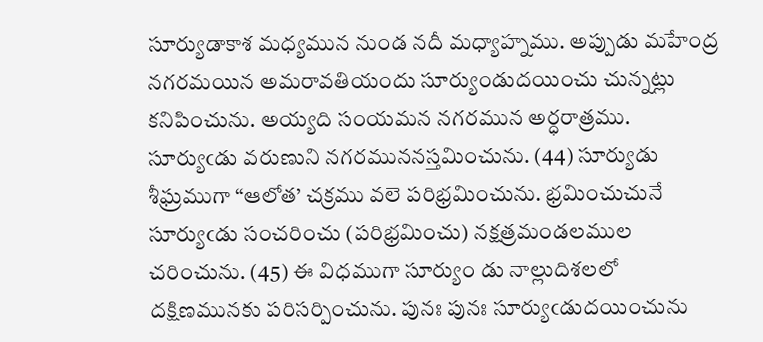సూర్యుడాకాశ మధ్యమున నుండ నదీ మధ్యాహ్నము. అప్పుడు మహేంద్ర నగరమయిన అమరావతియందు సూర్యుండుదయించు చున్నట్లు కనిపించును. అయ్యది సంయమన నగరమున అర్ధరాత్రము. సూర్యుఁడు వరుణుని నగరముననస్తమించును. (44) సూర్యుడు శీఘ్రముగా “ఆలోత’ చక్రము వలె పరిభ్రమించును. భ్రమించుచునే సూర్యుఁడు సంచరించు (పరిభ్రమించు) నక్షత్రమండలముల చరించును. (45) ఈ విధముగా సూర్యుం డు నాల్లుదిశలలో దక్షిణమునకు పరిసర్పించును. పునః పునః సూర్యుఁడుదయించును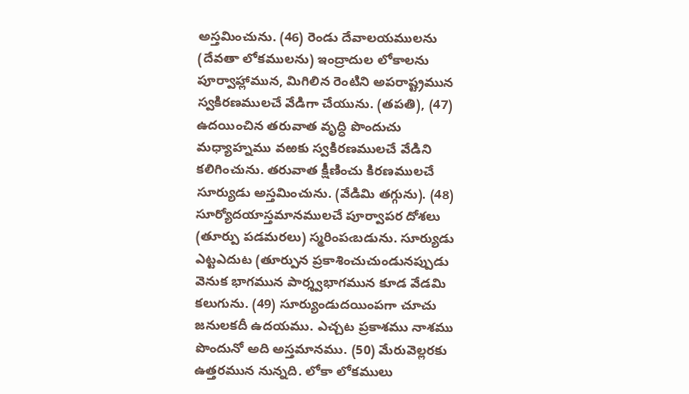అస్తమించును. (46) రెండు దేవాలయములను (దేవతా లోకములను) ఇంద్రాదుల లోకాలను పూర్వాహ్లామున, మిగిలిన రెంటిని అపరాష్ట్రమున స్వకిరణములచే వేడిగా చేయును. (తపతి), (47) ఉదయించిన తరువాత వృద్ధి పొందుచు మధ్యాహ్నము వఱకు స్వకిరణములచే వేడిని కలిగించును. తరువాత క్షీణించు కిరణములచే సూర్యుడు అస్తమించును. (వేడిమి తగ్గును). (48) సూర్యోదయాస్తమానములచే పూర్వాపర దోశలు (తూర్పు పడమరలు) స్మరింపఁబడును. సూర్యుడు ఎట్టఎదుట (తూర్పున ప్రకాశించుచుండునప్పుడు వెనుక భాగమున పార్శ్వభాగమున కూడ వేడమి కలుగును. (49) సూర్యుండుదయింపగా చూచు జనులకదీ ఉదయము. ఎచ్చట ప్రకాశము నాశము పొందునో అది అస్తమానము. (50) మేరువెల్లరకు ఉత్తరమున నున్నది. లోకా లోకములు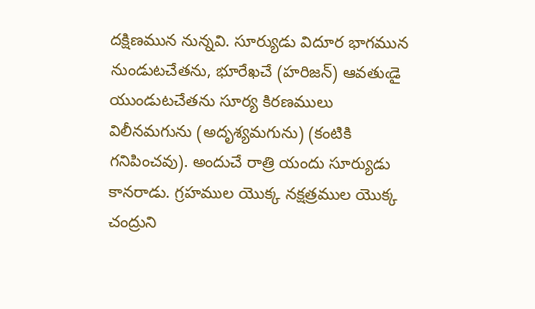దక్షిణమున నున్నవి. సూర్యుడు విదూర భాగమున నుండుటచేతను, భూరేఖచే (హరిజన్) ఆవతుఁడై యుండుటచేతను సూర్య కిరణములు విలీనమగును (అదృశ్యమగును) (కంటికి గనిపించవు). అందుచే రాత్రి యందు సూర్యుడు కానరాడు. గ్రహముల యొక్క నక్షత్రముల యొక్క చంద్రుని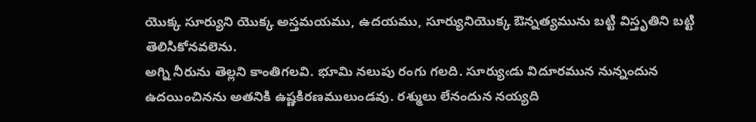యొక్క సూర్యుని యొక్క అస్తమయము, ఉదయము, సూర్యునియొక్క ఔన్నత్యమును బట్టి విస్తృతిని బట్టి తెలిసికోనవలెను.
అగ్ని నీరును తెల్లని కాంతిగలవి. భూమి నలుపు రంగు గలది. సూర్యుఁడు విదూరమున నున్నందున ఉదయించినను అతనికి ఉష్ణకిరణములుండవు. రశ్ములు లేనందున నయ్యది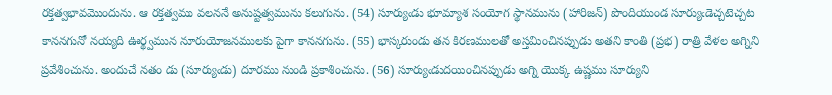రక్తత్వభావమొందును. ఆ రక్తత్వము వలననే అనుష్టత్వమును కలుగును. (54) సూర్యుఁడు భూమ్యాశ సంయోగ స్థానమును (హారిజన్) పొందియుండ సూర్యుఁడెచ్చటెచ్చట కాననగునో నయ్యది ఊర్థ్వమున నూరుయోజనములకు పైగా కాననగును. (55) భాస్కరుండు తన కిరణములతో అస్తమించినప్పుడు అతని కాంతి (ప్రభ) రాత్రి వేళల అగ్నిని ప్రవేశించును. అందుచే నతం డు (సూర్యుఁడు) దూరము నుండి ప్రకాశించును. (56) సూర్యుఁడుదయించినప్పుడు అగ్ని యొక్క ఉష్ణము సూర్యుని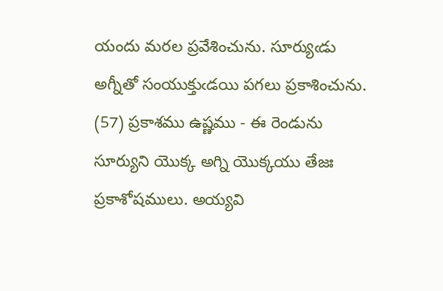యందు మరల ప్రవేశించును. సూర్యుఁడు అగ్నీతో సంయుక్తుఁడయి పగలు ప్రకాశించును. (57) ప్రకాశము ఉష్ణము - ఈ రెండును సూర్యుని యొక్క అగ్ని యొక్కయు తేజః ప్రకాశోషములు. అయ్యవి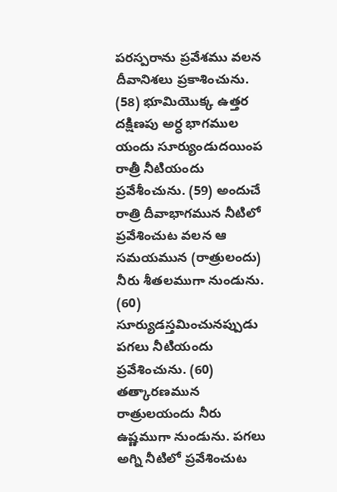పరస్పరాను ప్రవేశము వలన దీవానిశలు ప్రకాశించును. (58) భూమియొక్క ఉత్తర దక్షిణపు అర్ధ భాగముల యందు సూర్యుండుదయింప రాత్రీ నీటియందు ప్రవేశీంచును. (59) అందుచే రాత్రి దీవాభాగమున నీటిలో ప్రవేశించుట వలన ఆ సమయమున (రాత్రులందు) నీరు శీతలముగా నుండును. (60) సూర్యుడస్తమించునప్పుడు పగలు నీటియందు ప్రవేశించును. (60) తత్కారణమున రాత్రులయందు నీరు ఉష్ణముగా నుండును. పగలు అగ్ని నీటిలో ప్రవేశించుట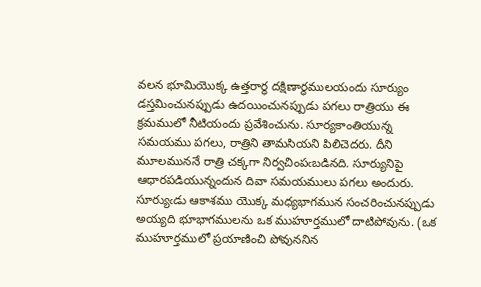వలన భూమియొక్క ఉత్తరార్ధ దక్షిణార్ధములయందు సూర్యుం డస్తమించునప్పుడు ఉదయించునప్పుడు పగలు రాత్రియు ఈ క్రమములో నీటియందు ప్రవేశించును. సూర్యకాంతియున్న సమయము పగలు, రాత్రిని తామసియని పిలిచెదరు. దీని మూలముననే రాత్రి చక్కగా నిర్వచింపఁబడినది. సూర్యునిపై ఆధారపడియున్నందున దివా సమయములు పగలు అందురు.
సూర్యుఁడు ఆకాశము యొక్క మధ్యభాగమున సంచరించునప్పుడు అయ్యది భూభాగములను ఒక ముహూర్తములో దాటిపోవును. (ఒక ముహూర్తములో ప్రయాణించి పోవుననిన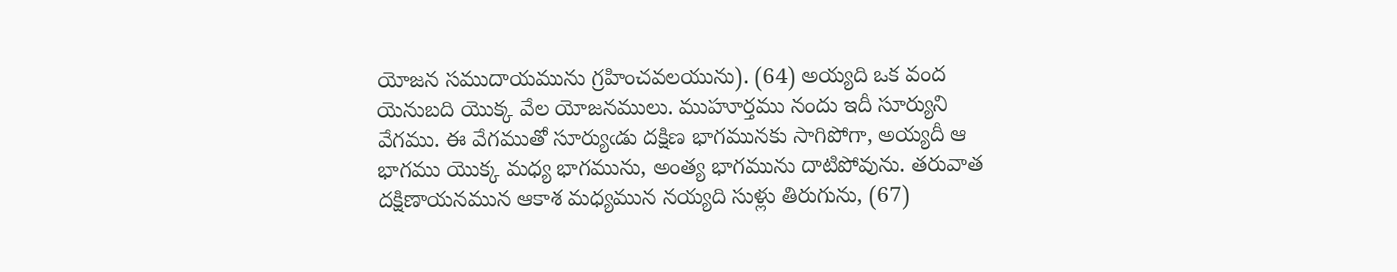యోజన సముదాయమును గ్రహించవలయును). (64) అయ్యది ఒక వంద యెనుబది యొక్క వేల యోజనములు. ముహూర్తము నందు ఇదీ సూర్యుని వేగము. ఈ వేగముతో సూర్యుఁడు దక్షిణ భాగమునకు సాగిపోగా, అయ్యదీ ఆ భాగము యొక్క మధ్య భాగమును, అంత్య భాగమును దాటిపోవును. తరువాత దక్షిణాయనమున ఆకాశ మధ్యమున నయ్యది సుళ్లు తిరుగును, (67)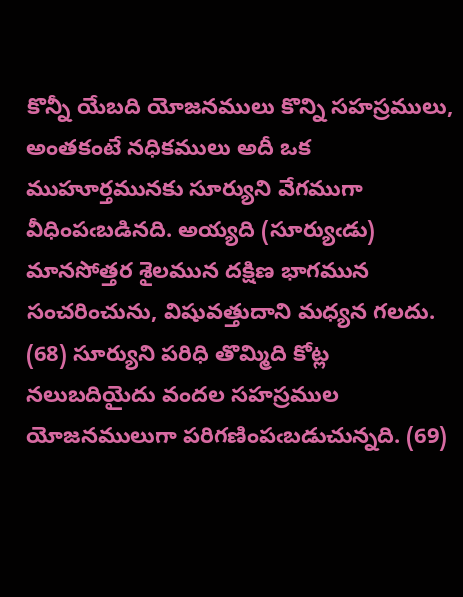కొన్నీ యేబది యోజనములు కొన్ని సహస్రములు, అంతకంటే నధికములు అదీ ఒక ముహూర్తమునకు సూర్యుని వేగముగా వీధింపఁబడినది. అయ్యది (సూర్యుఁడు) మానసోత్తర శైలమున దక్షిణ భాగమున సంచరించును, విషువత్తుదాని మధ్యన గలదు. (68) సూర్యుని పరిధి తొమ్మిది కోట్ల నలుబదియైదు వందల సహస్రముల యోజనములుగా పరిగణింపఁబడుచున్నది. (69)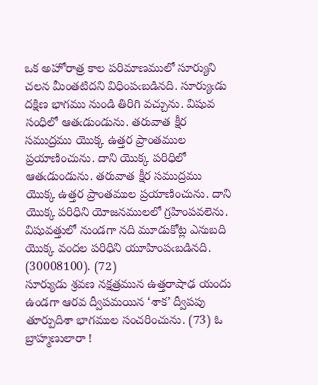ఒక అహోరాత్ర కాల పరిమాణములో సూర్యుని చలన మీంతటిదని విధింపఁబడినది. సూర్యుఁడు దక్షిణ భాగము నుండి తిరిగి వచ్చును. విషువ సంధిలో ఆతఁడుండును. తరువాత క్షీర సముద్రము యొక్క ఉత్తర ప్రాంతముల ప్రయాణించును. దాని యొక్క పరిధిలో ఆతఁడుండును. తరువాత క్షీర సముద్రము యొక్క ఉత్తర ప్రాంతముల ప్రయాణించును. దాని యొక్క పరిధిని యోజనములలో గ్రహింపవలెను. విషువత్తులో నుండగా నది మూడుకోట్ల ఎనుబది యొక్క వందల పరిధిని యూహింపఁబడినది. (30008100). (72)
సూర్యుడు శ్రవణ నక్షత్రమున ఉత్తరాషాఢ యందు ఉండగా ఆరవ ద్వీపమయిన ‘శాక’ ద్వీపపు తూర్పుదిశా భాగముల సంచరించును. (73) ఓ బ్రాహ్మణులారా !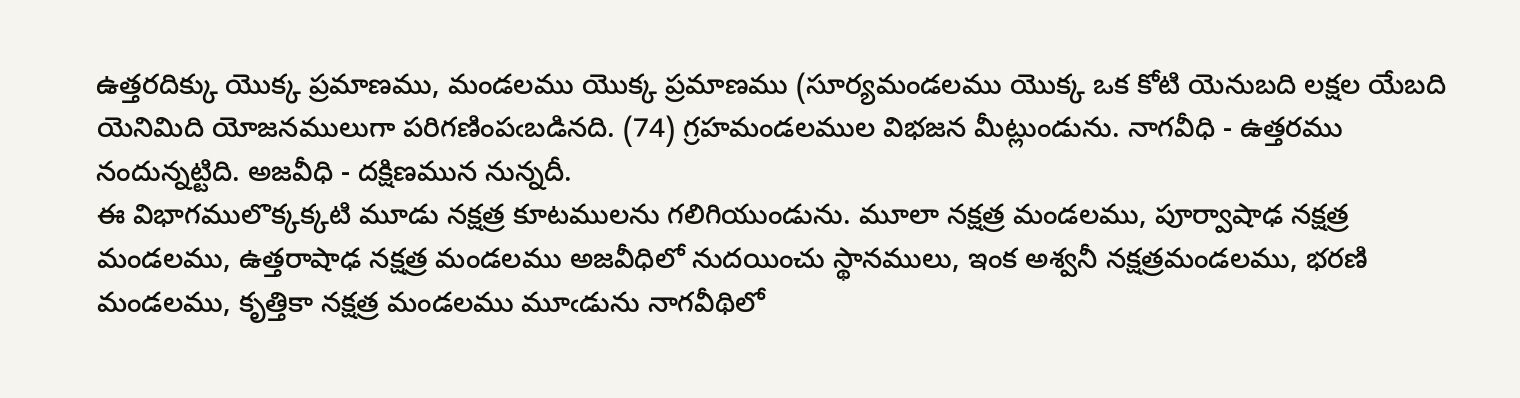ఉత్తరదిక్కు యొక్క ప్రమాణము, మండలము యొక్క ప్రమాణము (సూర్యమండలము యొక్క ఒక కోటి యెనుబది లక్షల యేబది యెనిమిది యోజనములుగా పరిగణింపఁబడినది. (74) గ్రహమండలముల విభజన మీట్లుండును. నాగవీధి - ఉత్తరము నందున్నట్టిది. అజవీధి - దక్షిణమున నున్నదీ.
ఈ విభాగములొక్కక్కటి మూడు నక్షత్ర కూటములను గలిగియుండును. మూలా నక్షత్ర మండలము, పూర్వాషాఢ నక్షత్ర మండలము, ఉత్తరాషాఢ నక్షత్ర మండలము అజవీధిలో నుదయించు స్థానములు, ఇంక అశ్వనీ నక్షత్రమండలము, భరణి మండలము, కృత్తికా నక్షత్ర మండలము మూఁడును నాగవీథిలో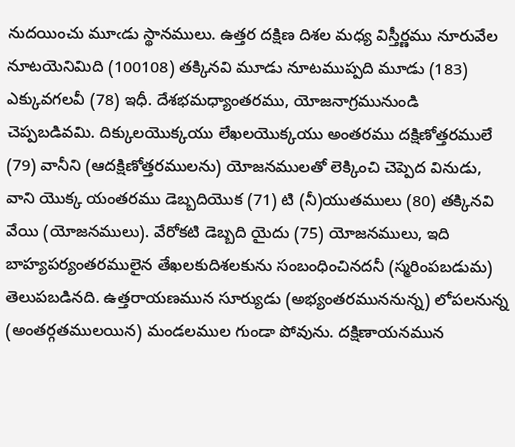నుదయించు మూఁడు స్థానములు. ఉత్తర దక్షిణ దిశల మధ్య విస్తీర్ణము నూరువేల నూటయెనిమిది (100108) తక్కినవి మూడు నూటముప్పది మూడు (183) ఎక్కువగలవీ (78) ఇధీ. దేశభమధ్యాంతరము, యోజనాగ్రమునుండి చెప్పబడివమి. దిక్కులయొక్కయు లేఖలయొక్కయు అంతరము దక్షిణోత్తరములే (79) వానీని (ఆదక్షిణోత్తరములను) యోజనములతో లెక్కించి చెప్పెద వినుడు, వాని యొక్క యంతరము డెబ్బదియొక (71) టి (నీ)యుతములు (80) తక్కినవి వేయి (యోజనములు). వేరోకటి డెబ్బది యైదు (75) యోజనములు, ఇది బాహ్యపర్యంతరములైన తేఖలకుదిశలకును సంబంధించినదనీ (స్మరింపబడుమ) తెలుపబడినది. ఉత్తరాయణమున సూర్యుడు (అభ్యంతరముననున్న) లోపలనున్న (అంతర్గతములయిన) మండలముల గుండా పోవును. దక్షిణాయనమున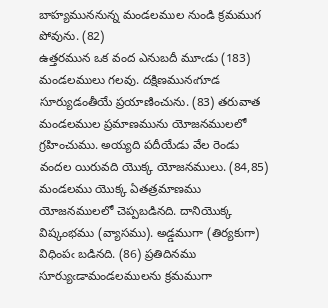బాహ్యముననున్న మండలముల నుండి క్రమముగ పోవును. (82)
ఉత్తరమున ఒక వంద ఎనుబదీ మూఁడు (183) మండలములు గలవు. దక్షిణమునఁగూడ సూర్యుడంతీయే ప్రయాణించును. (83) తరువాత మండలముల ప్రమాణమును యోజనములలో గ్రహించుము. అయ్యది పదీయేడు వేల రెండు వందల యిరువది యొక్క యోజనములు. (84,85) మండలము యొక్క ఏతత్రమాణము యోజనములలో చెప్పబడినది. దానియొక్క విష్కంభము (వ్యాసము). అడ్డముగా (తిర్యకుగా) విధింపఁ బడినది. (86) ప్రతిదినము సూర్యుఁడామండలములను క్రమముగా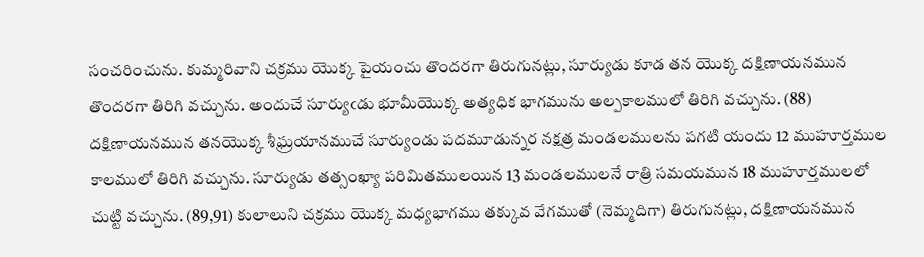సంచరించును. కుమ్మరివాని చక్రము యొక్క పైయంచు తొందరగా తిరుగునట్లు, సూర్యుడు కూడ తన యొక్క దక్షిణాయనమున తొందరగా తిరిగి వచ్చును. అందుచే సూర్యుఁడు భూమీయొక్క అత్యధిక భాగమును అల్పకాలములో తిరిగి వచ్చును. (88) దక్షిణాయనమున తనయొక్క శీఘ్రయానముచే సూర్యుండు పదమూడున్నర నక్షత్ర మండలములను పగటి యందు 12 ముహూర్తముల కాలములో తిరిగి వచ్చును. సూర్యుడు తత్సంఖ్యా పరిమితములయిన 13 మండలములనే రాత్రి సమయమున 18 ముహూర్తములలో చుట్టి వచ్చును. (89,91) కులాలుని చక్రము యొక్క మధ్యభాగము తక్కువ వేగముతో (నెమ్మదిగా) తిరుగునట్లు, దక్షిణాయనమున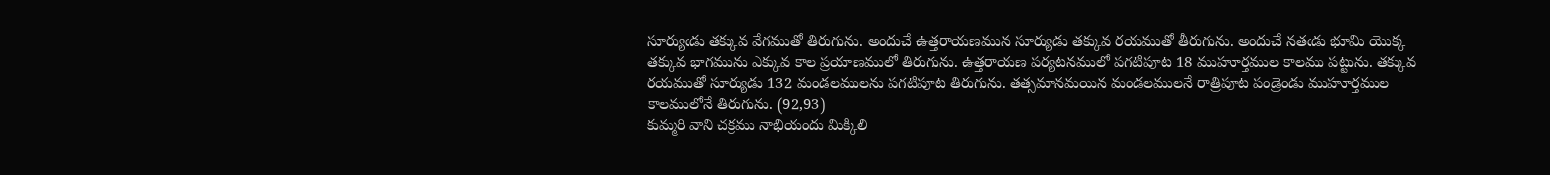సూర్యుఁడు తక్కువ వేగముతో తిరుగును. అందుచే ఉత్తరాయణమున సూర్యుడు తక్కువ రయముతో తీరుగును. అందుచే నతఁడు భూమి యొక్క తక్కువ భాగమును ఎక్కువ కాల ప్రయాణములో తిరుగును. ఉత్తరాయణ పర్యటనములో పగటిపూట 18 ముహూర్తముల కాలము పట్టును. తక్కువ రయముతో సూర్యుడు 132 మండలములను పగటిపూట తిరుగును. తత్సమానమయిన మండలములనే రాత్రిపూట పండ్రెండు ముహూర్తముల కాలములోనే తిరుగును. (92,93)
కుమ్మరి వాని చక్రము నాభియందు మిక్కిలి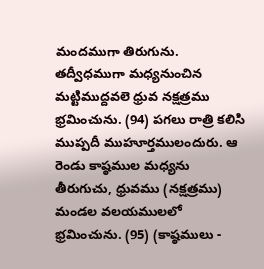మందముగా తిరుగును. తద్వీధముగా మధ్యనుంచిన మట్టిముద్దవలె ధ్రువ నక్షత్రము భ్రమించును. (94) పగలు రాత్రి కలిసి ముప్పదీ ముహూర్తములందురు. ఆ రెండు కాష్ఠముల మధ్యను తీరుగుచు, ధ్రువము (నక్షత్రము) మండల వలయములలో భ్రమించును. (95) (కాష్ఠములు -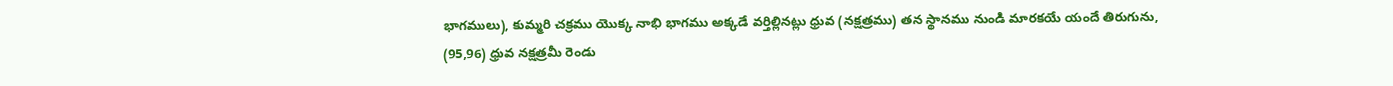భాగములు), కుమ్మరి చక్రము యొక్క నాభి భాగము అక్కడే వర్తిల్లినట్లు ధ్రువ (నక్షత్రము) తన స్థానము నుండి మారకయే యందే తిరుగును, (95,96) ధ్రువ నక్షత్రమీ రెండు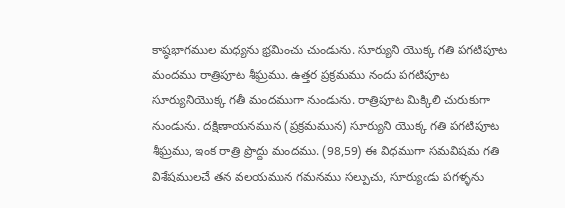కాష్ఠభాగముల మధ్యను భ్రమించు చుండును. సూర్యుని యొక్క గతి పగటిపూట మందము రాత్రిపూట శీఘ్రము. ఉత్తర ప్రక్రమము నందు పగటిపూట సూర్యునియొక్క గతీ మందముగా నుండును. రాత్రిపూట మిక్కిలి చురుకుగా నుండును. దక్షిణాయనమున (ప్రక్రమమున) సూర్యుని యొక్క గతి పగటిపూట శీఘ్రము, ఇంక రాత్రి ప్రొద్దు మందము. (98,59) ఈ విధముగా సమవిషమ గతి విశేషములచే తన వలయమున గమనము సల్పుచు, సూర్యుఁడు పగళ్ళను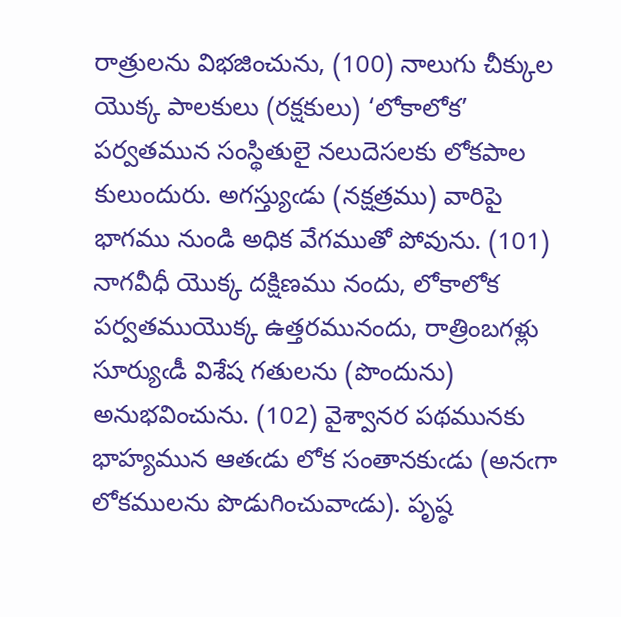రాత్రులను విభజించును, (100) నాలుగు చీక్కుల యొక్క పాలకులు (రక్షకులు) ‘లోకాలోక’ పర్వతమున సంస్థితులై నలుదెసలకు లోకపాల కులుందురు. అగస్త్యుఁడు (నక్షత్రము) వారిపై భాగము నుండి అధిక వేగముతో పోవును. (101) నాగవీధీ యొక్క దక్షిణము నందు, లోకాలోక పర్వతముయొక్క ఉత్తరమునందు, రాత్రింబగళ్లు సూర్యుఁడీ విశేష గతులను (పొందును) అనుభవించును. (102) వైశ్వానర పథమునకు భాహ్యమున ఆతఁడు లోక సంతానకుఁడు (అనఁగా లోకములను పొడుగించువాఁడు). పృష్ఠ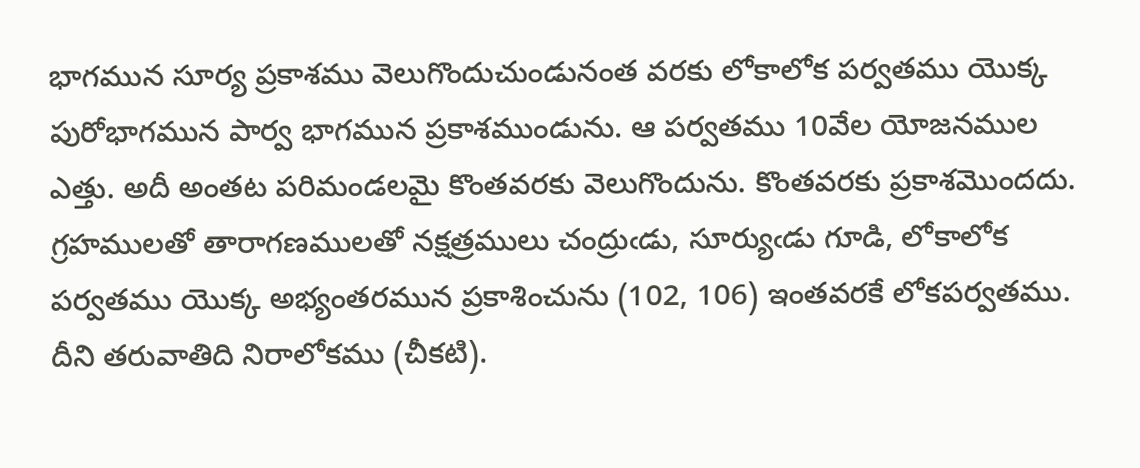భాగమున సూర్య ప్రకాశము వెలుగొందుచుండునంత వరకు లోకాలోక పర్వతము యొక్క పురోభాగమున పార్వ భాగమున ప్రకాశముండును. ఆ పర్వతము 10వేల యోజనముల ఎత్తు. అదీ అంతట పరిమండలమై కొంతవరకు వెలుగొందును. కొంతవరకు ప్రకాశమొందదు.
గ్రహములతో తారాగణములతో నక్షత్రములు చంద్రుఁడు, సూర్యుఁడు గూడి, లోకాలోక పర్వతము యొక్క అభ్యంతరమున ప్రకాశించును (102, 106) ఇంతవరకే లోకపర్వతము. దీని తరువాతిది నిరాలోకము (చీకటి).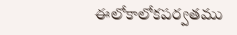ఈలోకాలోకపర్వతము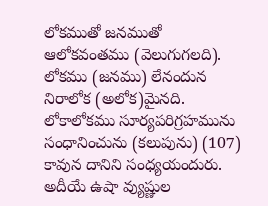లోకముతో జనముతో ఆలోకవంతము (వెలుగుగలది). లోకము (జనము) లేనందున నిరాలోక (అలోక)మైనది. లోకాలోకము సూర్యపరిగ్రహమును సంధానించును (కలుపును) (107) కావున దానిని సంధ్యయందురు. అదీయే ఉషా వ్యుష్ణుల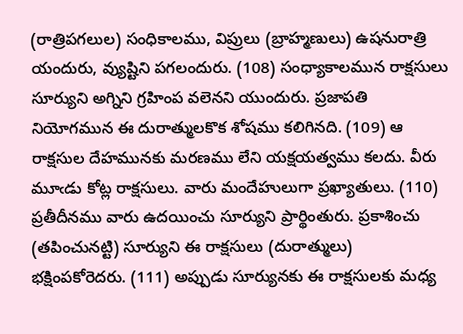(రాత్రిపగలుల) సంధికాలము, విప్రులు (బ్రాహ్మణులు) ఉషనురాత్రి యందురు, వ్యుష్టిని పగలందురు. (108) సంధ్యాకాలమున రాక్షసులు సూర్యుని అగ్నిని గ్రహింప వలెనని యుందురు. ప్రజాపతి నియోగమున ఈ దురాత్ములకొక శోషము కలిగినది. (109) ఆ రాక్షసుల దేహమునకు మరణము లేని యక్షయత్వము కలదు. వీరు మూఁడు కోట్ల రాక్షసులు. వారు మందేహులుగా ప్రఖ్యాతులు. (110) ప్రతీదీనము వారు ఉదయించు సూర్యుని ప్రార్థింతురు. ప్రకాశించు (తపించునట్టి) సూర్యుని ఈ రాక్షసులు (దురాత్ములు) భక్షింపకోరెదరు. (111) అప్పుడు సూర్యునకు ఈ రాక్షసులకు మధ్య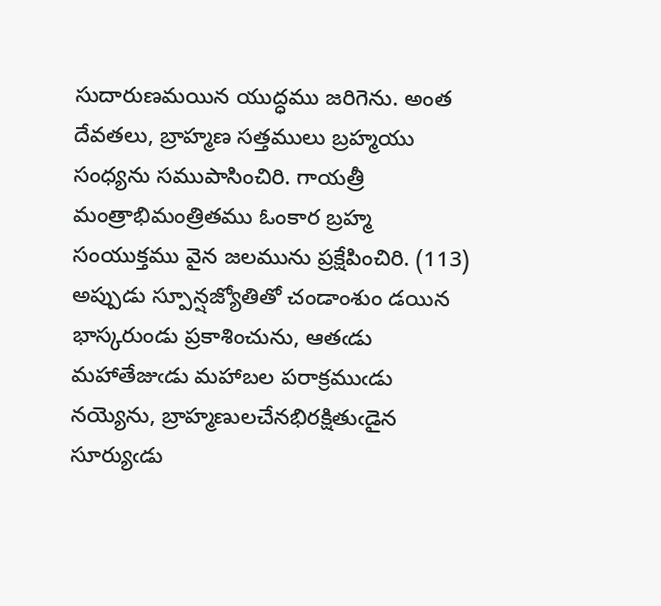సుదారుణమయిన యుద్ధము జరిగెను. అంత దేవతలు, బ్రాహ్మణ సత్తములు బ్రహ్మయు సంధ్యను సముపాసించిరి. గాయత్రీ మంత్రాభిమంత్రితము ఓంకార బ్రహ్మ సంయుక్తము వైన జలమును ప్రక్షేపించిరి. (113) అప్పుడు స్పూన్షజ్యోతితో చండాంశుం డయిన భాస్కరుండు ప్రకాశించును, ఆతఁడు మహాతేజుఁడు మహాబల పరాక్రముఁడు నయ్యెను, బ్రాహ్మణులచేనభిరక్షితుఁడైన సూర్యుఁడు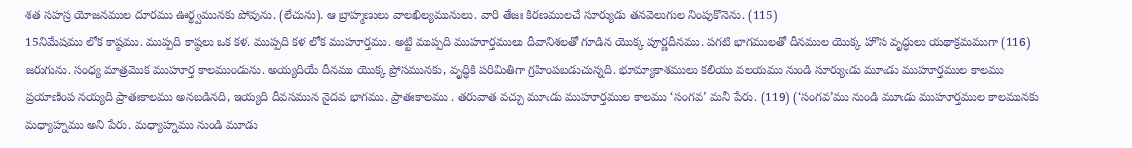శత సహస్ర యోజనముల దూరము ఊర్థ్వమునకు పోవును. (లేచును). ఆ బ్రాహ్మణులు వాలఖిల్యమునులు. వారి తేజః కిరణములచే సూర్యుడు తనవెలుగుల నింపుకొనెను. (115)
15నిమేషము లోక కాష్ఠము. ముప్పది కాష్ఠలు ఒక కళ. ముప్పది కళ లోక ముహూర్తము. అట్టి ముప్పది ముహూర్తములు దీవానిశలతో గూడిన యొక్క పూర్ణదీనము. పగటి భాగములతో దీనముల యొక్క హొస వృద్ధులు యథాక్రమముగా (116) జరుగును. సంధ్య మాత్రమొక ముహూర్త కాలముండును. అయ్యదియే దీనము యొక్క ప్రోసమునకు, వృద్ధికి పరిమితిగా గ్రహింపబడుచున్నది. భూమ్యాకాశములు కలియు వలయము నుండి సూర్యుఁడు మూఁడు ముహూర్తముల కాలము ప్రయాణింప నయ్యది ప్రాతఃకాలము అనబడినది, ఇయ్యది దీవసమున నైదవ భాగము. ప్రాతఃకాలము . తరువాత వచ్చు మూఁడు ముహూర్తముల కాలము ‘సంగవ’ మనీ పేరు. (119) (‘సంగవ’ము నుండి మూఁడు ముహూర్తముల కాలమునకు మధ్యాహ్నము అని పేరు. మధ్యాహ్నము నుండి మూడు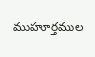ముహూర్తముల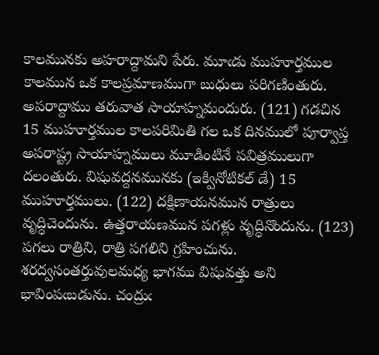కాలమునకు అహరాద్దామని పేరు. మూఁడు ముహూర్తముల కాలమున ఒక కాలప్రమాణముగా బుధులు పరిగణింతురు. అపరాద్దాము తరువాత సాయాహ్నమందురు. (121) గడచిన 15 ముహూర్తముల కాలపరిమితి గల ఒక దినములో పూర్వాప్త అపరాష్ట్ర సాయాహ్నములు మూడింటినే పవిత్రములుగా దలంతురు. విషువద్దనమునకు (ఇక్వినోటికల్ డే) 15 ముహూర్తములు. (122) దక్షిణాయనమున రాత్రులు వృద్ధిచెందును. ఉత్తరాయణమున పగళ్లు వృద్ధినొందును. (123) పగలు రాత్రిని, రాత్రి పగలిని గ్రహించును. శరద్వసంతర్తువులమధ్య భాగము విషువత్తు అని భావింపఁబడును. చంద్రుఁ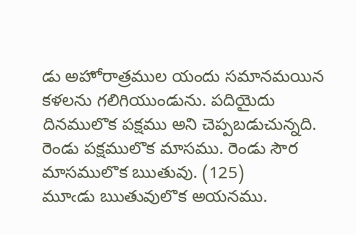డు అహోరాత్రముల యందు సమానమయిన కళలను గలిగియుండును. పదియైదు దినములొక పక్షము అని చెప్పబడుచున్నది. రెండు పక్షములొక మాసము. రెండు సౌర మాసములొక ఋతువు. (125)
మూఁడు ఋతువులొక అయనము.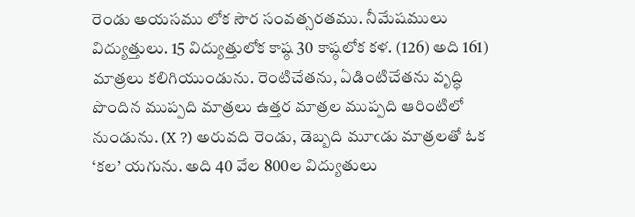రెండు అయసము లోక సౌర సంవత్సరతము. నీమేషములు విద్యుత్తులు. 15 విద్యుత్తులోక కాష్ఠ 30 కాష్ఠలోక కళ. (126) అది 161) మాత్రలు కలిగియుండును. రెంటిచేతను, ఏడింటిచేతను వృద్ధి పొందిన ముప్పది మాత్రలు ఉత్తర మాత్రల ముప్పది ఆరింటిలో నుండును. (X ?) అరువది రెండు, డెబ్బది మూఁడు మాత్రలతో ఓక ‘కల’ యగును. అది 40 వేల 800ల విద్యుతులు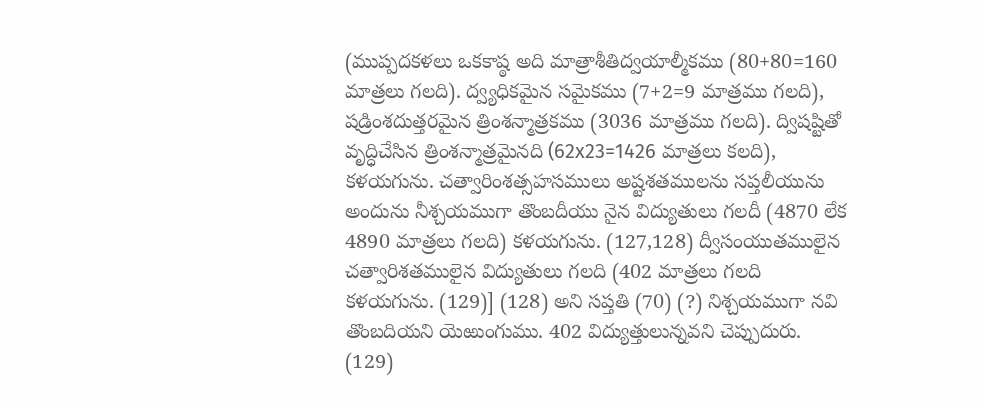(ముప్పదకళలు ఒకకాష్ఠ అది మాత్రాశీతిద్వయాల్మీకము (80+80=160 మాత్రలు గలది). ద్వ్యధికమైన సమైకము (7+2=9 మాత్రము గలది), షడ్రింశదుత్తరమైన త్రింశన్మాత్రకము (3036 మాత్రము గలది). ద్విషష్టితో వృద్ధిచేసిన త్రింశన్మాత్రమైనది (62x23=1426 మాత్రలు కలది), కళయగును. చత్వారింశత్సహసములు అష్టశతములను సప్తలీయును అందును నీశ్చయముగా తొంబదీయు నైన విద్యుతులు గలదీ (4870 లేక 4890 మాత్రలు గలది) కళయగును. (127,128) ద్వీసంయుతములైన చత్వారిశతములైన విద్యుతులు గలది (402 మాత్రలు గలది కళయగును. (129)] (128) అని సప్తతి (70) (?) నిశ్చయముగా నవి తొంబదియని యెఱుంగుము. 402 విద్యుత్తులున్నవని చెప్పుదురు. (129)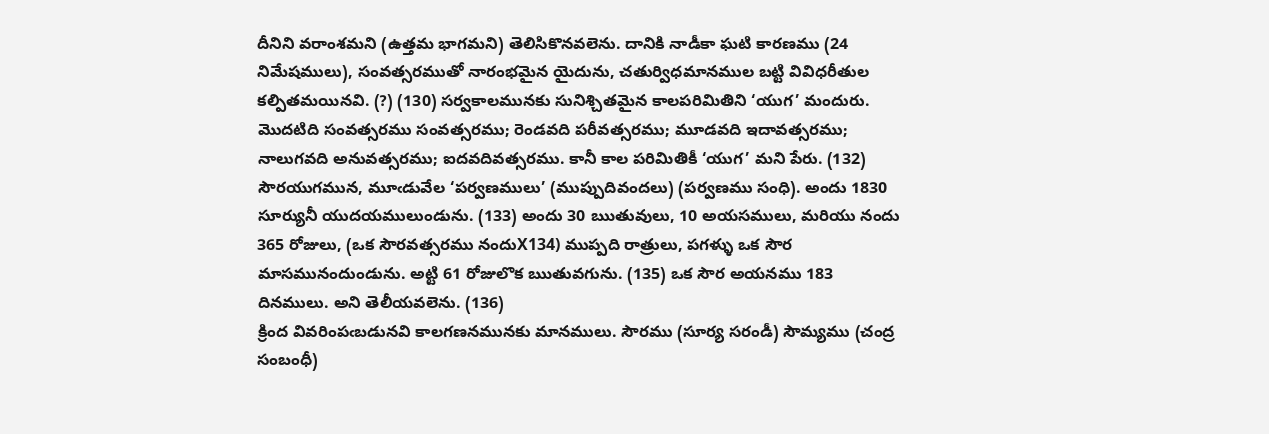దీనిని వరాంశమని (ఉత్తమ భాగమని) తెలిసికొనవలెను. దానికి నాడీకా ఘటి కారణము (24 నిమేషములు), సంవత్సరముతో నారంభమైన యైదును, చతుర్విధమానముల బట్టి వివిధరీతుల కల్పితమయినవి. (?) (130) సర్వకాలమునకు సునిశ్చితమైన కాలపరిమితిని ‘యుగ’ మందురు. మొదటిది సంవత్సరము సంవత్సరము; రెండవది పరీవత్సరము; మూడవది ఇదావత్సరము; నాలుగవది అనువత్సరము; ఐదవదివత్సరము. కానీ కాల పరిమితికీ ‘యుగ’ మని పేరు. (132) సౌరయుగమున, మూఁడువేల ‘పర్వణములు’ (ముప్పుదివందలు) (పర్వణము సంధి). అందు 1830 సూర్యునీ యుదయములుండును. (133) అందు 30 ఋతువులు, 10 అయసములు, మరియు నందు 365 రోజులు, (ఒక సౌరవత్సరము నందుX134) ముప్పది రాత్రులు, పగళ్ళు ఒక సౌర మాసమునందుండును. అట్టి 61 రోజులొక ఋతువగును. (135) ఒక సౌర అయనము 183 దినములు. అని తెలీయవలెను. (136)
క్రింద వివరింపఁబడునవి కాలగణనమునకు మానములు. సౌరము (సూర్య సరండీ) సౌమ్యము (చంద్ర సంబంధీ)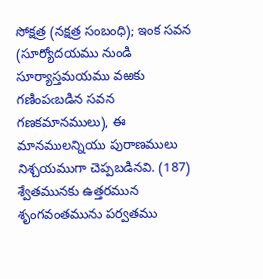సోక్షత్ర (నక్షత్ర సంబంధి); ఇంక సవన (సూర్యోదయము నుండి సూర్యాస్తమయము వఱకు గణింపఁబడిన సవన గణకమానములు), ఈ మానములన్నియు పురాణములు నిశ్చయముగా చెప్పబడినవి. (187) శ్వేతమునకు ఉత్తరమున శృంగవంతమును పర్వతము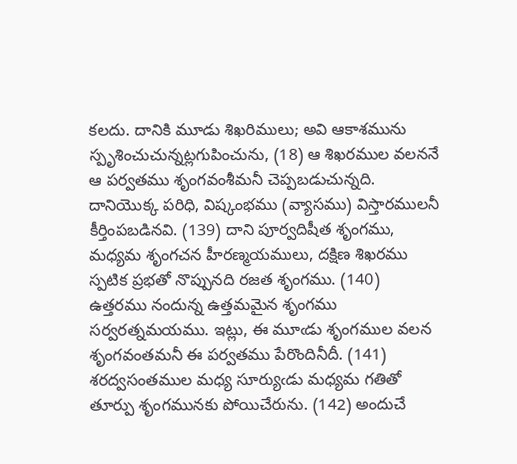కలదు. దానికి మూడు శిఖరిములు; అవి ఆకాశమును స్పృశించుచున్నట్లగుపించును, (18) ఆ శిఖరముల వలననే ఆ పర్వతము శృంగవంశీమనీ చెప్పబడుచున్నది. దానియొక్క పరిధి, విష్కంభము (వ్యాసము) విస్తారములనీ కీర్తింపబడినవి. (139) దాని పూర్వదిషీత శృంగము, మధ్యమ శృంగచన హీరణ్మయములు, దక్షిణ శిఖరము స్పటిక ప్రభతో నొప్పునది రజత శృంగము. (140) ఉత్తరము నందున్న ఉత్తమమైన శృంగము సర్వరత్నమయము. ఇట్లు, ఈ మూఁడు శృంగముల వలన శృంగవంతమనీ ఈ పర్వతము పేరొందినీదీ. (141) శరద్వసంతముల మధ్య సూర్యుఁడు మధ్యమ గతితో తూర్పు శృంగమునకు పోయిచేరును. (142) అందుచే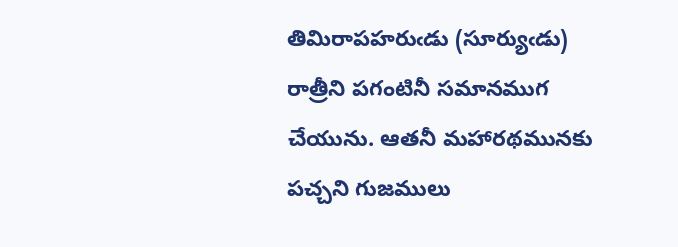తిమిరాపహరుఁడు (సూర్యుఁడు) రాత్రీని పగంటినీ సమానముగ చేయును. ఆతనీ మహారథమునకు పచ్చని గుజములు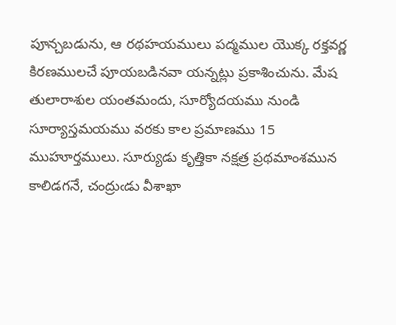పూన్చబడును, ఆ రథహయములు పద్మముల యొక్క రక్తవర్ణ కిరణములచే పూయబడినవా యన్నట్లు ప్రకాశించును. మేష తులారాశుల యంతమందు, సూర్యోదయము నుండి సూర్యాస్తమయము వరకు కాల ప్రమాణము 15 ముహూర్తములు. సూర్యుడు కృత్తికా నక్షత్ర ప్రథమాంశమున కాలిడగనే, చంద్రుఁడు వీశాఖా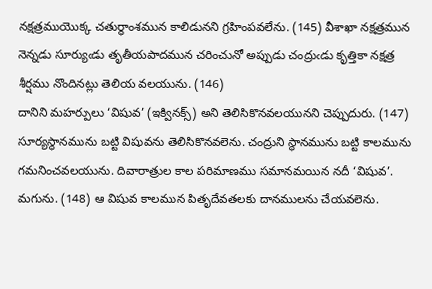నక్షత్రముయొక్క చతుర్థాంశమున కాలిడునని గ్రహింపవలేను. (145) వీశాఖా నక్షత్రమున నెన్నడు సూర్యుఁడు తృతీయపాదమున చరించునో అప్పుడు చంద్రుఁడు కృత్తికా నక్షత్ర శీర్షము నొందినట్లు తెలియ వలయును. (146)
దానిని మహర్పులు ‘విషువ’ (ఇక్వినక్స్) అని తెలిసికొనవలయునని చెప్పుదురు. (147) సూర్యస్థానమును బట్టి విషువను తెలిసికొనవలెను. చంద్రుని స్థానమును బట్టి కాలమును గమనించవలయును. దివారాత్రుల కాల పరిమాణము సమానమయిన నదీ ‘విషువ’. మగును. (148) ఆ విషువ కాలమున పితృదేవతలకు దానములను చేయవలెను.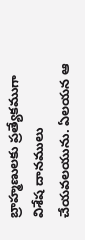బ్రాహ్మణులకు ప్రత్యేకముగా విశేష దానములు చేయవలయును. ఏలయన ఆ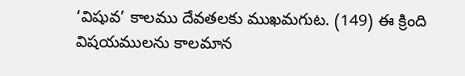‘విషువ’ కాలము దేవతలకు ముఖమగుట. (149) ఈ క్రింది విషయములను కాలమాన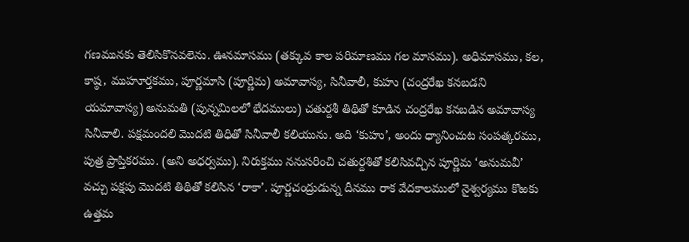గణమునకు తెలిసికొనవలెను. ఊనమాసము (తక్కువ కాల పరిమాణము గల మాసము). అధిమాసము, కల, కాష్ఠ, ముహూర్తకము, పూర్ణమాసి (పూర్ణిమ) అమావాస్య, సినీవాలీ, కుహు (చంద్రరేఖ కనబడని యమావాస్య) అనుమతి (పున్నమిలలో భేదములు) చతుర్దశీ తిథితో కూడిన చంద్రరేఖ కనబడిన అమావాస్య సినీవాలి. పక్షమందలి మొదటి తిధితో సినీవాలీ కలియును. అది ‘కుహు’, అందు ధ్యానించుట సంపత్కరము, పుత్ర ప్రాప్తికరము. (అని అధర్వము). నిరుక్తము ననుసరించి చతుర్దశితో కలిసివచ్చిన పూర్ణిమ ‘అనుమవీ’ వచ్చు పక్షపు మొదటి తిథితో కలిసిన ‘రాకా’. పూర్ణచంద్రుడున్న దీనము రాక వేదకాలములో నైశ్వర్యము కొఱకు ఉత్తమ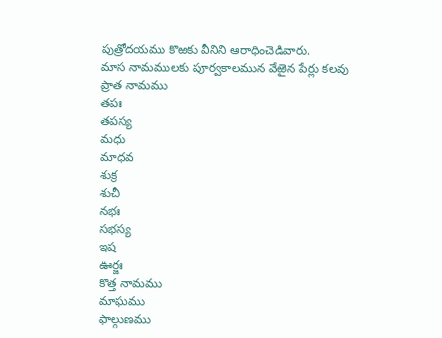పుత్రోదయము కొఱకు వీనిని ఆరాధించెడివారు.
మాస నామములకు పూర్వకాలమున వేఱైన పేర్లు కలవు
ప్రాత నామము
తపః
తపస్య
మధు
మాధవ
శుక్ర
శుచీ
నభః
సభస్య
ఇష
ఊర్జః
కొత్త నామము
మాఘము
ఫాల్గుణము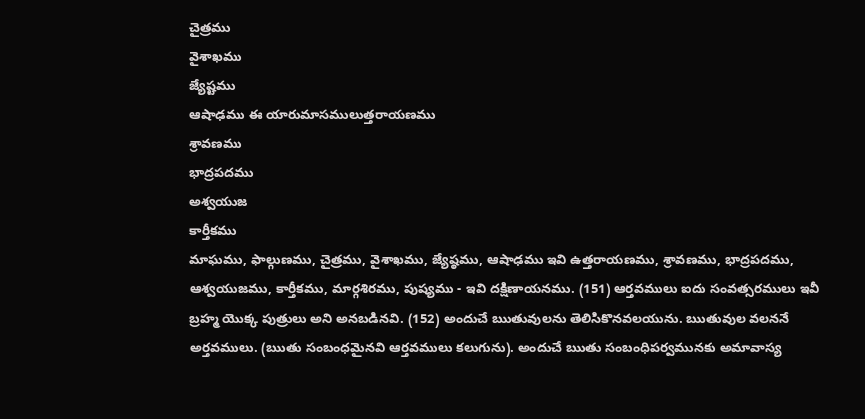చైత్రము
వైశాఖము
జ్యేష్టము
ఆషాఢము ఈ యారుమాసములుత్తరాయణము
శ్రావణము
భాద్రపదము
అశ్వయుజ
కార్తీకము
మాఘము, ఫాల్గుణము, చైత్రము, వైశాఖము, జ్యేష్ఠము, ఆషాఢము ఇవి ఉత్తరాయణము, శ్రావణము, భాద్రపదము, ఆశ్వయుజము, కార్తీకము, మార్గశిరము, పుష్యము - ఇవి దక్షిణాయనము. (151) ఆర్తవములు ఐదు సంవత్సరములు ఇవీ బ్రహ్మ యొక్క పుత్రులు అని అనబడినవి. (152) అందుచే ఋతువులను తెలిసికొనవలయును. ఋతువుల వలననే అర్తవములు. (ఋతు సంబంధమైనవి ఆర్తవములు కలుగును). అందుచే ఋతు సంబంధిపర్వమునకు అమావాస్య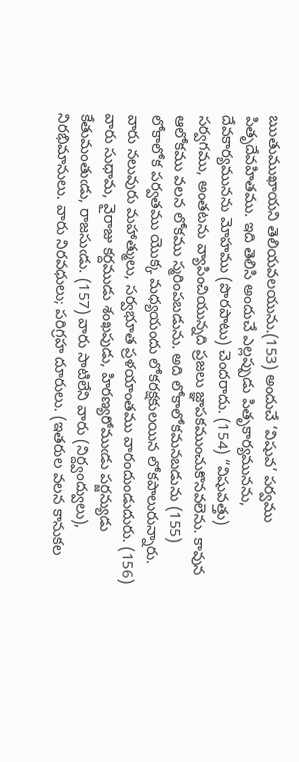ఋతుముఖాయని తెలియవలయును.(153) అందుచే ‘విషువ’ పర్వము పితృదేవహితము. ఇది తెలిసి అందుచే ఎల్లప్పుడు పితృకార్యమునను, దేవకార్యమునను మోహము (పొరపాటు) చెందరాదు. (154) “విషువత్తు) సర్వగము, అంతటను వ్యాపించియున్నది ప్రజలు జ్ఞాపకముంచుకొనవలెను. కావున ఆలోకము వలన లోకము స్మరింపబడును. అది లోకాలోకమనబడును (155) లోకాలోక పర్వతము యొక్క మధ్యయందు లోకరక్షకులయిన లోకపాలురున్నారు. వారు నలువురు మహాత్ములు, సర్వభూత ప్రళయాంతము వారందుండుదురు. (156)
వారు సుధామ, వైరాజు కర్దముడు శంఖపుడు, హిరణ్యరోముఁడు పర్జన్యుడు కేతుమంతుఁడు, రాజసుఁడు. (157) వారు సాటిలేని వారు (నిర్ద్వంద్వులు), నిరభిమానులు. వారు నిరవధులు; పరిగ్రహ దూరులు. (ఇతరుల వలన కానుకల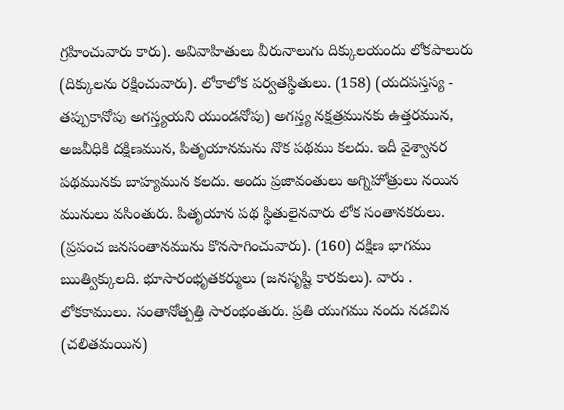గ్రహించువారు కారు). అవివాహితులు వీరునాలుగు దిక్కులయందు లోకపాలురు (దిక్కులను రక్షించువారు). లోకాలోక పర్వతస్థితులు. (158) (యదపస్తస్య - తప్పుకానోపు అగస్త్యయని యుండనోపు) అగస్త్య నక్షత్రమునకు ఉత్తరమున, అజవీధికి దక్షిణమున, పితృయానమను నొక పథము కలదు. ఇదీ వైశ్వానర పథమునకు బాహ్యమున కలదు. అందు ప్రజావంతులు అగ్నిహోత్రులు నయిన మునులు వసింతురు. పితృయాన పథ స్థితులైనవారు లోక సంతానకరులు. (ప్రపంచ జనసంతానమును కొనసాగించువారు). (160) దక్షిణ భాగము ఋత్విక్కులది. భూసారంభృతకర్ములు (జనసృష్టి కారకులు). వారు . లోకకాములు. సంతానోత్పత్తి సారంభంతురు. ప్రతి యుగము నందు నడచిన (చలితమయిన)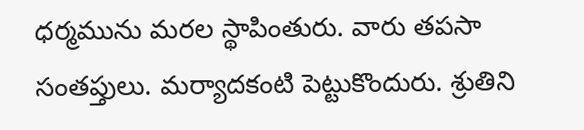ధర్మమును మరల స్థాపింతురు. వారు తపసా సంతప్తులు. మర్యాదకంటి పెట్టుకొందురు. శ్రుతిని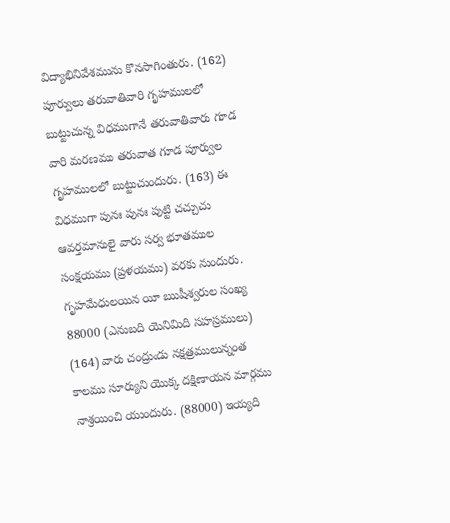విద్యాభినివేశమును కొనసాగింతురు. (162) పూర్వులు తరువాతివారి గృహములలో బుట్టుచున్న విధముగానే తరువాతివారు గూడ వారి మరణము తరువాత గూడ పూర్వుల గృహములలో బుట్టుచుందురు. (163) ఈ విధముగా పునః పునః పుట్టి చచ్చుచు ఆవర్తమానులై వారు సర్వ భూతముల సంక్షయము (ప్రళయము) వరకు నుందురు. గృహమేధులయిన యీ ఋషీశ్వరుల సంఖ్య 88000 (ఎనుబది యెనిమిది సహస్రములు) (164) వారు చంద్రుఁడు నక్షత్రములున్నంత కాలము సూర్యుని యొక్క దక్షిణాయన మార్గము నాశ్రయించి యుందురు. (88000) ఇయ్యది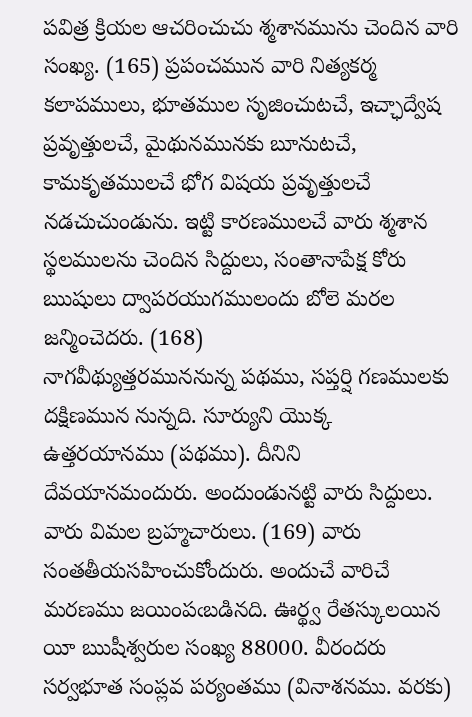పవిత్ర క్రియల ఆచరించుచు శ్మశానమును చెందిన వారి సంఖ్య. (165) ప్రపంచమున వారి నిత్యకర్మ కలాపములు, భూతముల సృజించుటచే, ఇచ్ఛాద్వేష ప్రవృత్తులచే, మైథునమునకు బూనుటచే, కామకృతములచే భోగ విషయ ప్రవృత్తులచే నడచుచుండును. ఇట్టి కారణములచే వారు శ్మశాన స్థలములను చెందిన సిద్దులు, సంతానాపేక్ష కోరు ఋషులు ద్వాపరయుగములందు బోలె మరల జన్మించెదరు. (168)
నాగవీథ్యుత్తరముననున్న పథము, సప్తర్షి గణములకు దక్షిణమున నున్నది. సూర్యుని యొక్క ఉత్తరయానము (పథము). దీనిని దేవయానమందురు. అందుండునట్టి వారు సిద్దులు. వారు విమల బ్రహ్మచారులు. (169) వారు సంతతీయసహించుకోందురు. అందుచే వారిచే మరణము జయింపఁబడినది. ఊర్థ్వ రేతస్కులయిన యీ ఋషీశ్వరుల సంఖ్య 88000. వీరందరు సర్వభూత సంప్లవ పర్యంతము (వినాశనము. వరకు)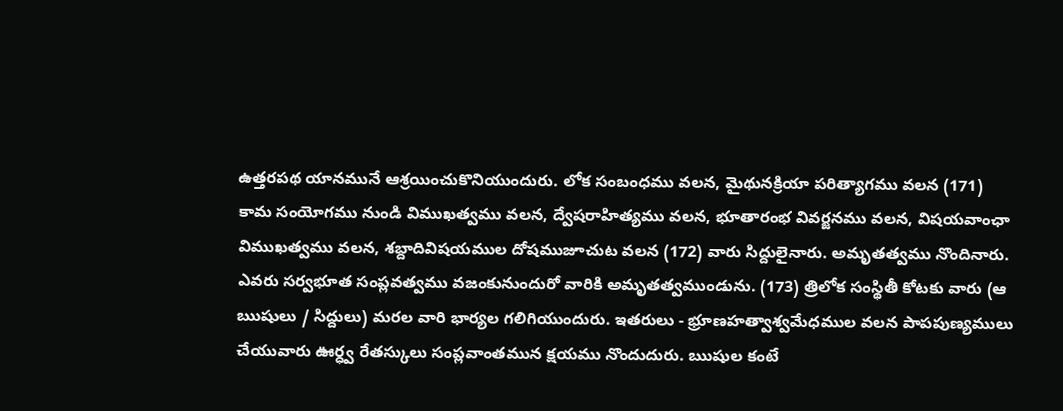ఉత్తరపథ యానమునే ఆశ్రయించుకొనియుందురు. లోక సంబంధము వలన, మైథునక్రియా పరిత్యాగము వలన (171) కామ సంయోగము నుండి విముఖత్వము వలన, ద్వేషరాహిత్యము వలన, భూతారంభ వివర్జనము వలన, విషయవాంఛా విముఖత్వము వలన, శబ్దాదివిషయముల దోషముజూచుట వలన (172) వారు సిద్దులైనారు. అమృతత్వము నొందినారు. ఎవరు సర్వభూత సంప్లవత్వము వజంకునుందురో వారికి అమృతత్వముండును. (173) త్రిలోక సంస్థితీ కోటకు వారు (ఆ ఋషులు / సిద్దులు) మరల వారి భార్యల గలిగియుందురు. ఇతరులు - భ్రూణహత్వాశ్వమేధముల వలన పాపపుణ్యములు చేయువారు ఊర్ధ్వ రేతస్కులు సంప్లవాంతమున క్షయము నొందుదురు. ఋషుల కంటే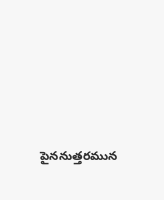పైననుత్తరమున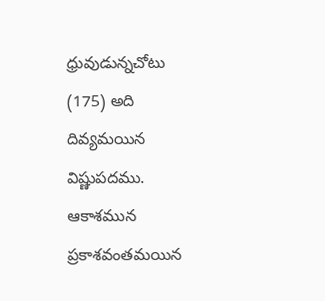ధ్రువుడున్నచోటు (175) అది దివ్యమయిన విష్ణుపదము. ఆకాశమున ప్రకాశవంతమయిన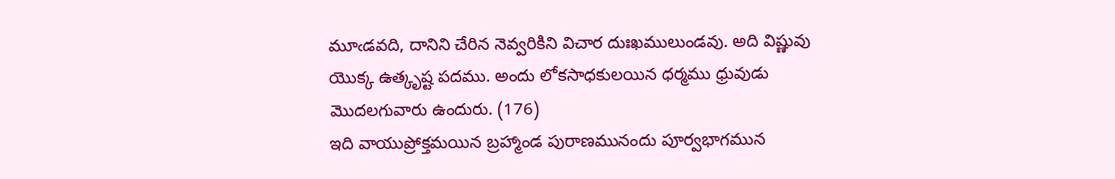మూఁడవది, దానిని చేరిన నెవ్వరికిని విచార దుఃఖములుండవు. అది విష్ణువు యొక్క ఉత్కృష్ట పదము. అందు లోకసాధకులయిన ధర్మము ధ్రువుడు మొదలగువారు ఉందురు. (176)
ఇది వాయుప్రోక్తమయిన బ్రహ్మాండ పురాణమునందు పూర్వభాగమున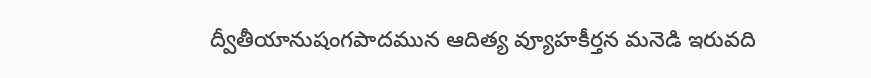ద్వీతీయానుషంగపాదమున ఆదిత్య వ్యూహకీర్తన మనెడి ఇరువది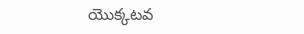యొక్కటవ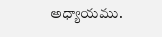అధ్యాయము.